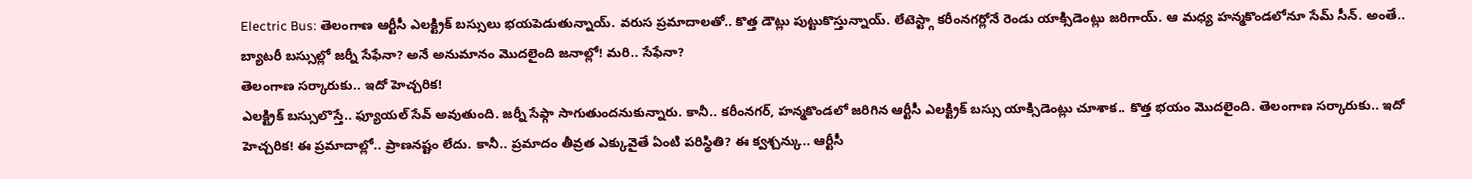Electric Bus: తెలంగాణ ఆర్టీసీ ఎలక్ట్రిక్ బస్సులు భయపెడుతున్నాయ్. వరుస ప్రమాదాలతో.. కొత్త డౌట్లు పుట్టుకొస్తున్నాయ్. లేటెస్ట్గా కరీంనగర్లోనే రెండు యాక్సిడెంట్లు జరిగాయ్. ఆ మధ్య హన్మకొండలోనూ సేమ్ సీన్. అంతే.. బ్యాటరీ బస్సుల్లో జర్నీ సేఫేనా? అనే అనుమానం మొదలైంది జనాల్లో! మరి.. సేఫేనా?
తెలంగాణ సర్కారుకు.. ఇదో హెచ్చరిక!
ఎలక్ట్రిక్ బస్సులొస్తే.. ఫ్యూయల్ సేవ్ అవుతుంది. జర్నీ సేఫ్గా సాగుతుందనుకున్నారు. కానీ.. కరీంనగర్, హన్మకొండలో జరిగిన ఆర్టీసీ ఎలక్ట్రిక్ బస్సు యాక్సిడెంట్లు చూశాక.. కొత్త భయం మొదలైంది. తెలంగాణ సర్కారుకు.. ఇదో హెచ్చరిక! ఈ ప్రమాదాల్లో.. ప్రాణనష్టం లేదు. కానీ.. ప్రమాదం తీవ్రత ఎక్కువైతే ఏంటి పరిస్థితి? ఈ క్వశ్చన్కు.. ఆర్టీసీ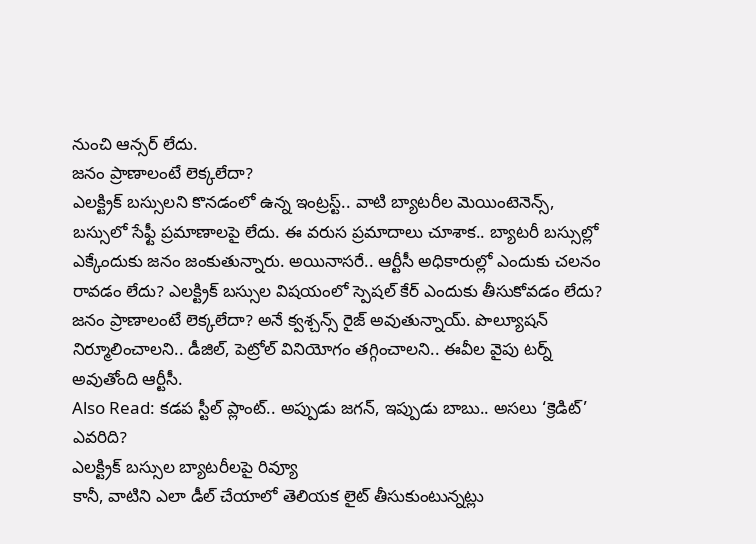నుంచి ఆన్సర్ లేదు.
జనం ప్రాణాలంటే లెక్కలేదా?
ఎలక్ట్రిక్ బస్సులని కొనడంలో ఉన్న ఇంట్రస్ట్.. వాటి బ్యాటరీల మెయింటెనెన్స్, బస్సులో సేఫ్టీ ప్రమాణాలపై లేదు. ఈ వరుస ప్రమాదాలు చూశాక.. బ్యాటరీ బస్సుల్లో ఎక్కేందుకు జనం జంకుతున్నారు. అయినాసరే.. ఆర్టీసీ అధికారుల్లో ఎందుకు చలనం రావడం లేదు? ఎలక్ట్రిక్ బస్సుల విషయంలో స్పెషల్ కేర్ ఎందుకు తీసుకోవడం లేదు? జనం ప్రాణాలంటే లెక్కలేదా? అనే క్వశ్చన్స్ రైజ్ అవుతున్నాయ్. పొల్యూషన్ నిర్మూలించాలని.. డీజిల్, పెట్రోల్ వినియోగం తగ్గించాలని.. ఈవీల వైపు టర్న్ అవుతోంది ఆర్టీసీ.
Also Read: కడప స్టీల్ ప్లాంట్.. అప్పుడు జగన్, ఇప్పుడు బాబు.. అసలు ‘క్రెడిట్’ ఎవరిది?
ఎలక్ట్రిక్ బస్సుల బ్యాటరీలపై రివ్యూ
కానీ, వాటిని ఎలా డీల్ చేయాలో తెలియక లైట్ తీసుకుంటున్నట్లు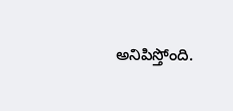అనిపిస్తోంది.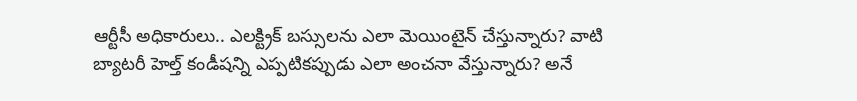ఆర్టీసీ అధికారులు.. ఎలక్ట్రిక్ బస్సులను ఎలా మెయింటైన్ చేస్తున్నారు? వాటి బ్యాటరీ హెల్త్ కండీషన్ని ఎప్పటికప్పుడు ఎలా అంచనా వేస్తున్నారు? అనే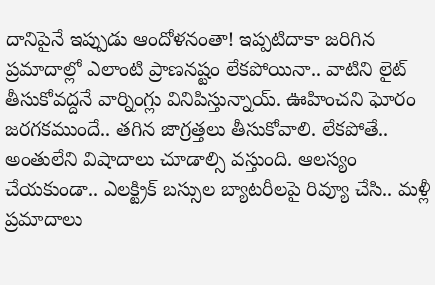దానిపైనే ఇప్పుడు ఆందోళనంతా! ఇప్పటిదాకా జరిగిన ప్రమాదాల్లో ఎలాంటి ప్రాణనష్టం లేకపోయినా.. వాటిని లైట్ తీసుకోవద్దనే వార్నింగ్లు వినిపిస్తున్నాయ్. ఊహించని ఘోరం జరగకముందే.. తగిన జాగ్రత్తలు తీసుకోవాలి. లేకపోతే.. అంతులేని విషాదాలు చూడాల్సి వస్తుంది. ఆలస్యం చేయకుండా.. ఎలక్ట్రిక్ బస్సుల బ్యాటరీలపై రివ్యూ చేసి.. మళ్లీ ప్రమాదాలు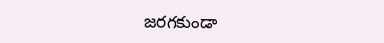జరగకుండా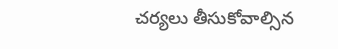చర్యలు తీసుకోవాల్సిన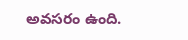అవసరం ఉంది.